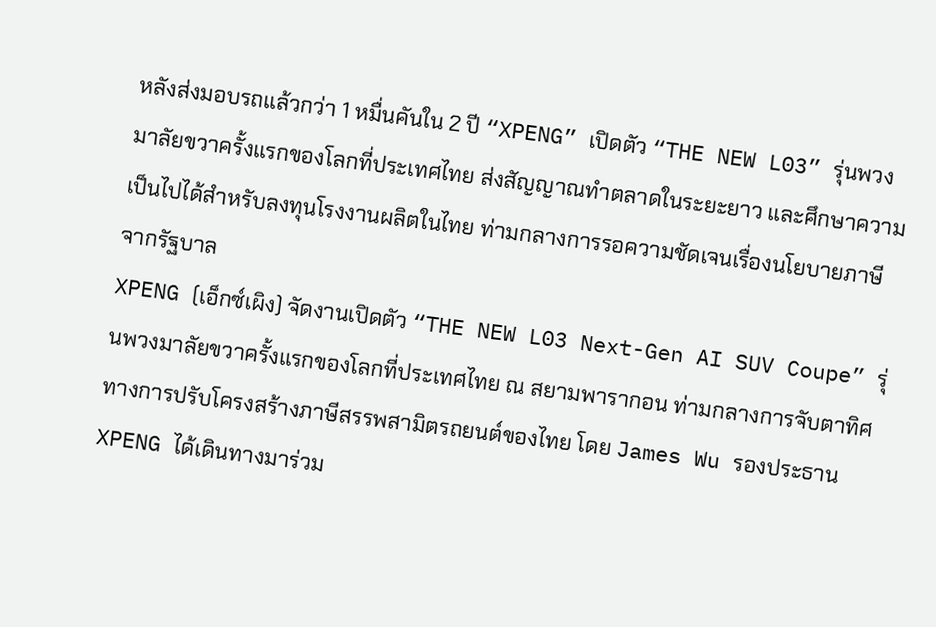หลังส่งมอบรถแล้วกว่า 1 หมื่นคันใน 2 ปี “XPENG” เปิดตัว “THE NEW L03” รุ่นพวงมาลัยขวาครั้งแรกของโลกที่ประเทศไทย ส่งสัญญาณทำตลาดในระยะยาว และศึกษาความเป็นไปได้สำหรับลงทุนโรงงานผลิตในไทย ท่ามกลางการรอความชัดเจนเรื่องนโยบายภาษีจากรัฐบาล
XPENG (เอ็กซ์เผิง) จัดงานเปิดตัว “THE NEW L03 Next-Gen AI SUV Coupe” รุ่นพวงมาลัยขวาครั้งแรกของโลกที่ประเทศไทย ณ สยามพารากอน ท่ามกลางการจับตาทิศทางการปรับโครงสร้างภาษีสรรพสามิตรถยนต์ของไทย โดย James Wu รองประธาน XPENG ได้เดินทางมาร่วม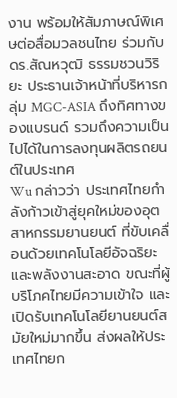งาน พร้อมให้สัมภาษณ์พิเศษต่อสื่อมวลชนไทย ร่วมกับ ดร.สัณหวุฒิ ธรรมชวนวิริยะ ประธานเจ้าหน้าที่บริหารกลุ่ม MGC-ASIA ถึงทิศทางของแบรนด์ รวมถึงความเป็นไปได้ในการลงทุนผลิตรถยนต์ในประเทศ
Wu กล่าวว่า ประเทศไทยกำลังก้าวเข้าสู่ยุคใหม่ของอุตสาหกรรมยานยนต์ ที่ขับเคลื่อนด้วยเทคโนโลยีอัจฉริยะและพลังงานสะอาด ขณะที่ผู้บริโภคไทยมีความเข้าใจ และเปิดรับเทคโนโลยียานยนต์สมัยใหม่มากขึ้น ส่งผลให้ประเทศไทยก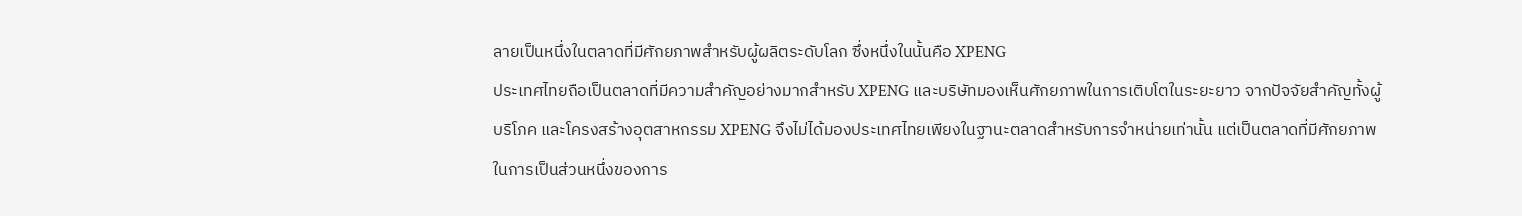ลายเป็นหนึ่งในตลาดที่มีศักยภาพสำหรับผู้ผลิตระดับโลก ซึ่งหนึ่งในนั้นคือ XPENG
ประเทศไทยถือเป็นตลาดที่มีความสำคัญอย่างมากสำหรับ XPENG และบริษัทมองเห็นศักยภาพในการเติบโตในระยะยาว จากปัจจัยสำคัญทั้งผู้บริโภค และโครงสร้างอุตสาหกรรม XPENG จึงไม่ได้มองประเทศไทยเพียงในฐานะตลาดสำหรับการจำหน่ายเท่านั้น แต่เป็นตลาดที่มีศักยภาพในการเป็นส่วนหนึ่งของการ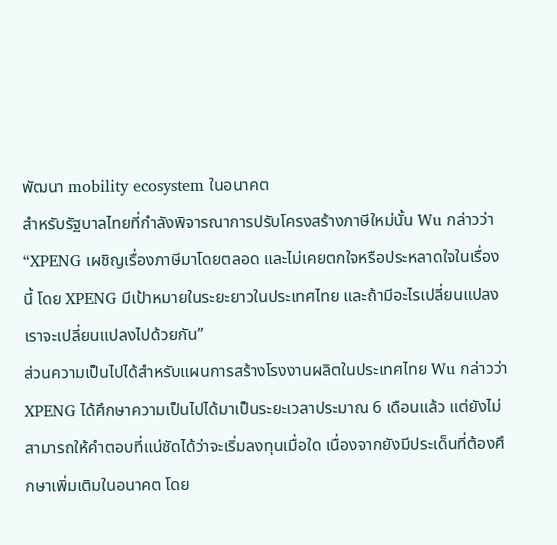พัฒนา mobility ecosystem ในอนาคต
สำหรับรัฐบาลไทยที่กำลังพิจารณาการปรับโครงสร้างภาษีใหม่นั้น Wu กล่าวว่า “XPENG เผชิญเรื่องภาษีมาโดยตลอด และไม่เคยตกใจหรือประหลาดใจในเรื่องนี้ โดย XPENG มีเป้าหมายในระยะยาวในประเทศไทย และถ้ามีอะไรเปลี่ยนแปลง เราจะเปลี่ยนแปลงไปด้วยกัน”
ส่วนความเป็นไปได้สำหรับแผนการสร้างโรงงานผลิตในประเทศไทย Wu กล่าวว่า XPENG ได้ศึกษาความเป็นไปได้มาเป็นระยะเวลาประมาณ 6 เดือนแล้ว แต่ยังไม่สามารถให้คำตอบที่แน่ชัดได้ว่าจะเริ่มลงทุนเมื่อใด เนื่องจากยังมีประเด็นที่ต้องศึกษาเพิ่มเติมในอนาคต โดย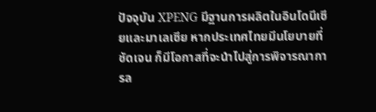ปัจจุบัน XPENG มีฐานการผลิตในอินโดนีเซียและมาเลเซีย หากประเทศไทยมีนโยบายที่ชัดเจน ก็มีโอกาสที่จะนำไปสู่การพิจารณาการล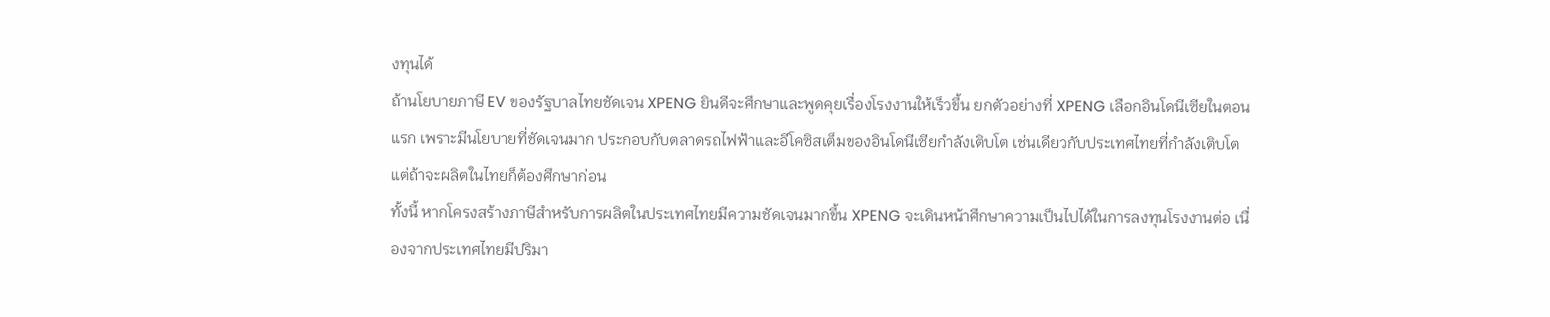งทุนได้
ถ้านโยบายภาษี EV ของรัฐบาลไทยชัดเจน XPENG ยินดีจะศึกษาและพูดคุยเรื่องโรงงานให้เร็วขึ้น ยกตัวอย่างที่ XPENG เลือกอินโดนีเซียในตอนแรก เพราะมีนโยบายที่ชัดเจนมาก ประกอบกับตลาดรถไฟฟ้าและอีโคซิสเต็มของอินโดนีเซียกำลังเติบโต เช่นเดียวกับประเทศไทยที่กำลังเติบโต แต่ถ้าจะผลิตในไทยก็ต้องศึกษาก่อน
ทั้งนี้ หากโครงสร้างภาษีสำหรับการผลิตในประเทศไทยมีความชัดเจนมากขึ้น XPENG จะเดินหน้าศึกษาความเป็นไปได้ในการลงทุนโรงงานต่อ เนื่องจากประเทศไทยมีปริมา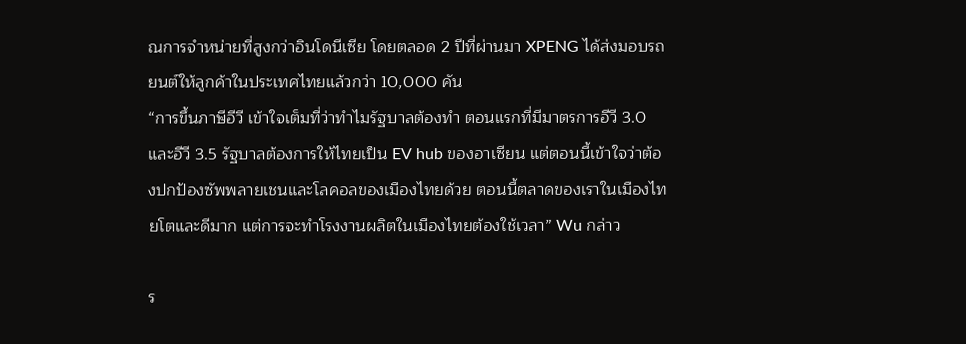ณการจำหน่ายที่สูงกว่าอินโดนีเซีย โดยตลอด 2 ปีที่ผ่านมา XPENG ได้ส่งมอบรถยนต์ให้ลูกค้าในประเทศไทยแล้วกว่า 10,000 คัน
“การขึ้นภาษีอีวี เข้าใจเต็มที่ว่าทำไมรัฐบาลต้องทำ ตอนแรกที่มีมาตรการอีวี 3.0 และอีวี 3.5 รัฐบาลต้องการให้ไทยเป็น EV hub ของอาเซียน แต่ตอนนี้เข้าใจว่าต้องปกป้องซัพพลายเชนและโลคอลของเมืองไทยด้วย ตอนนี้ตลาดของเราในเมืองไทยโตและดีมาก แต่การจะทำโรงงานผลิตในเมืองไทยต้องใช้เวลา” Wu กล่าว

ร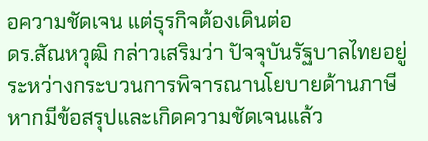อความชัดเจน แต่ธุรกิจต้องเดินต่อ
ดร.สัณหวุฒิ กล่าวเสริมว่า ปัจจุบันรัฐบาลไทยอยู่ระหว่างกระบวนการพิจารณานโยบายด้านภาษี หากมีข้อสรุปและเกิดความชัดเจนแล้ว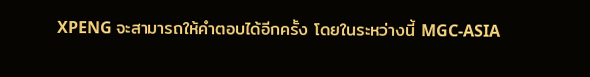XPENG จะสามารถให้คำตอบได้อีกครั้ง โดยในระหว่างนี้ MGC-ASIA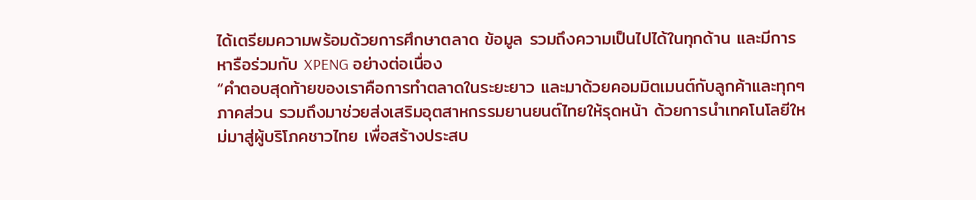ได้เตรียมความพร้อมด้วยการศึกษาตลาด ข้อมูล รวมถึงความเป็นไปได้ในทุกด้าน และมีการหารือร่วมกับ XPENG อย่างต่อเนื่อง
“คำตอบสุดท้ายของเราคือการทำตลาดในระยะยาว และมาด้วยคอมมิตเมนต์กับลูกค้าและทุกๆ ภาคส่วน รวมถึงมาช่วยส่งเสริมอุตสาหกรรมยานยนต์ไทยให้รุดหน้า ด้วยการนำเทคโนโลยีใหม่มาสู่ผู้บริโภคชาวไทย เพื่อสร้างประสบ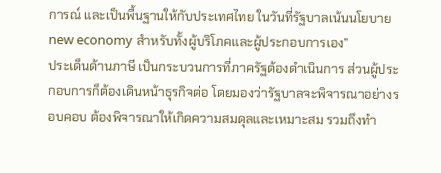การณ์ และเป็นพื้นฐานให้กับประเทศไทย ในวันที่รัฐบาลเน้นนโยบาย new economy สำหรับทั้งผู้บริโภคและผู้ประกอบการเอง”
ประเด็นด้านภาษี เป็นกระบวนการที่ภาครัฐต้องดำเนินการ ส่วนผู้ประกอบการก็ต้องเดินหน้าธุรกิจต่อ โดยมองว่ารัฐบาลจะพิจารณาอย่างรอบคอบ ต้องพิจารณาให้เกิดความสมดุลและเหมาะสม รวมถึงทำ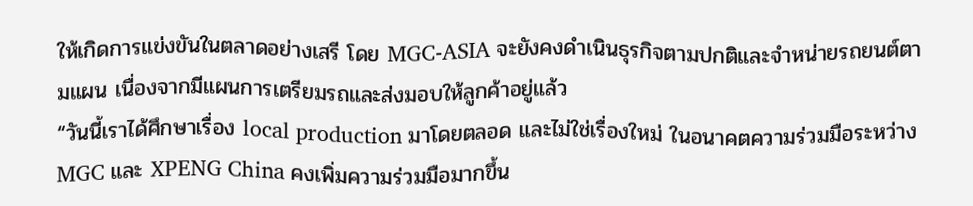ให้เกิดการแข่งขันในตลาดอย่างเสรี โดย MGC-ASIA จะยังคงดำเนินธุรกิจตามปกติและจำหน่ายรถยนต์ตามแผน เนื่องจากมีแผนการเตรียมรถและส่งมอบให้ลูกค้าอยู่แล้ว
“วันนี้เราได้ศึกษาเรื่อง local production มาโดยตลอด และไม่ใช่เรื่องใหม่ ในอนาคตความร่วมมือระหว่าง MGC และ XPENG China คงเพิ่มความร่วมมือมากขึ้น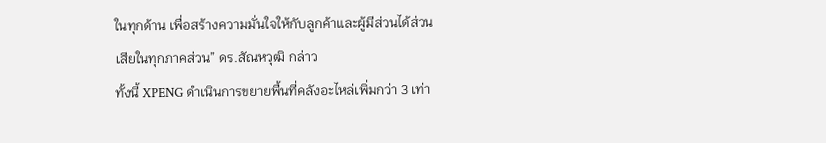ในทุกด้าน เพื่อสร้างความมั่นใจให้กับลูกค้าและผู้มีส่วนได้ส่วนเสียในทุกภาคส่วน” ดร.สัณหวุฒิ กล่าว
ทั้งนี้ XPENG ดำเนินการขยายพื้นที่คลังอะไหล่เพิ่มกว่า 3 เท่า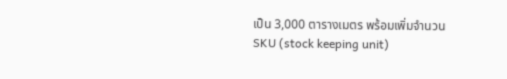เป็น 3,000 ตารางเมตร พร้อมเพิ่มจำนวน SKU (stock keeping unit)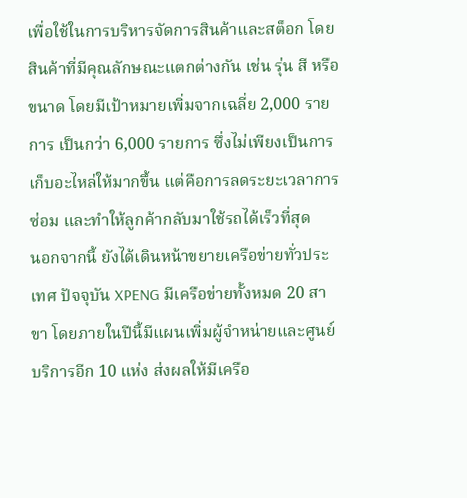เพื่อใช้ในการบริหารจัดการสินค้าและสต็อก โดยสินค้าที่มีคุณลักษณะแตกต่างกัน เช่น รุ่น สี หรือขนาด โดยมีเป้าหมายเพิ่มจากเฉลี่ย 2,000 รายการ เป็นกว่า 6,000 รายการ ซึ่งไม่เพียงเป็นการเก็บอะไหล่ให้มากขึ้น แต่คือการลดระยะเวลาการซ่อม และทำให้ลูกค้ากลับมาใช้รถได้เร็วที่สุด
นอกจากนี้ ยังได้เดินหน้าขยายเครือข่ายทั่วประเทศ ปัจจุบัน XPENG มีเครือข่ายทั้งหมด 20 สาขา โดยภายในปีนี้มีแผนเพิ่มผู้จำหน่ายและศูนย์บริการอีก 10 แห่ง ส่งผลให้มีเครือ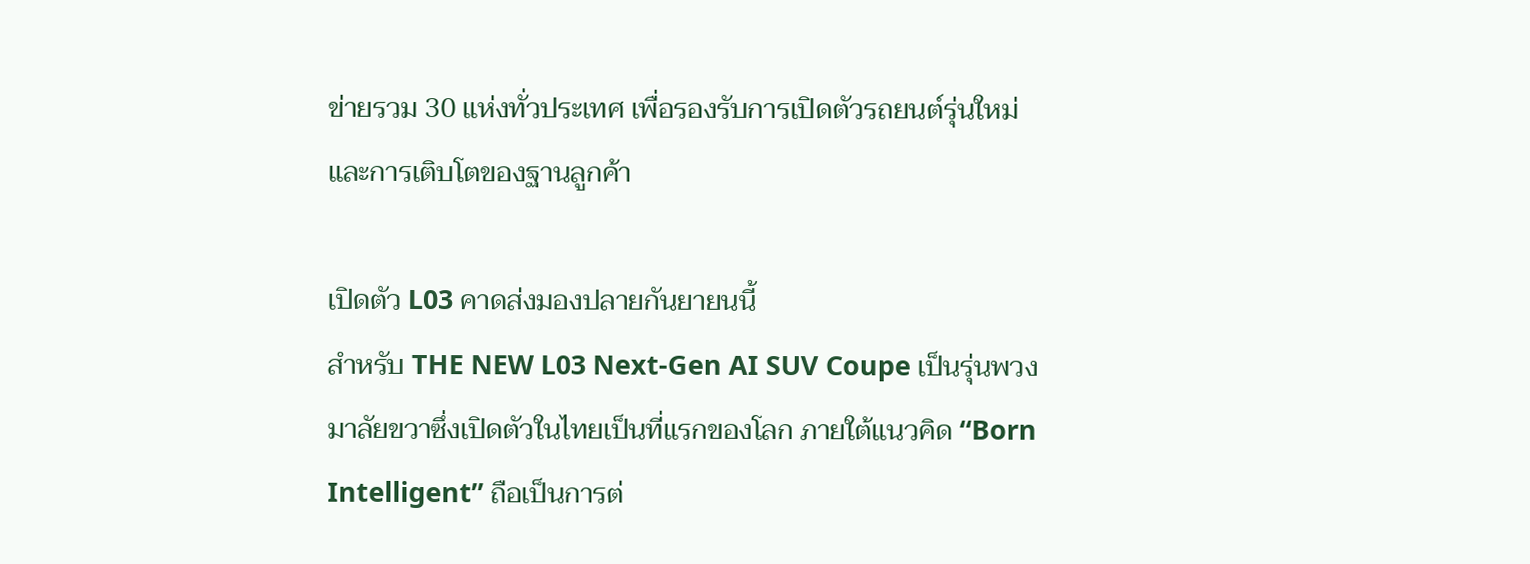ข่ายรวม 30 แห่งทั่วประเทศ เพื่อรองรับการเปิดตัวรถยนต์รุ่นใหม่ และการเติบโตของฐานลูกค้า

เปิดตัว L03 คาดส่งมองปลายกันยายนนี้
สำหรับ THE NEW L03 Next-Gen AI SUV Coupe เป็นรุ่นพวงมาลัยขวาซึ่งเปิดตัวในไทยเป็นที่แรกของโลก ภายใต้แนวคิด “Born Intelligent” ถือเป็นการต่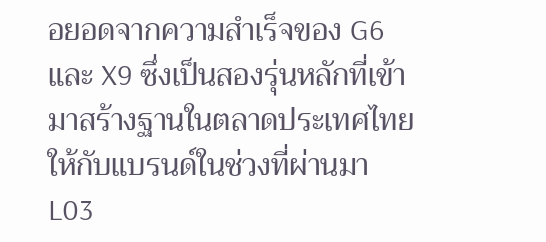อยอดจากความสำเร็จของ G6 และ X9 ซึ่งเป็นสองรุ่นหลักที่เข้ามาสร้างฐานในตลาดประเทศไทยให้กับแบรนด์ในช่วงที่ผ่านมา
L03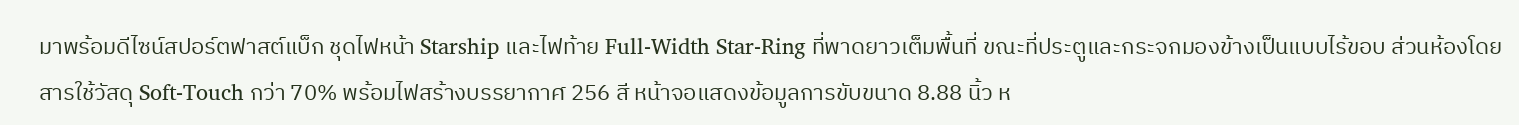มาพร้อมดีไซน์สปอร์ตฟาสต์แบ็ก ชุดไฟหน้า Starship และไฟท้าย Full-Width Star-Ring ที่พาดยาวเต็มพื้นที่ ขณะที่ประตูและกระจกมองข้างเป็นแบบไร้ขอบ ส่วนห้องโดยสารใช้วัสดุ Soft-Touch กว่า 70% พร้อมไฟสร้างบรรยากาศ 256 สี หน้าจอแสดงข้อมูลการขับขนาด 8.88 นิ้ว ห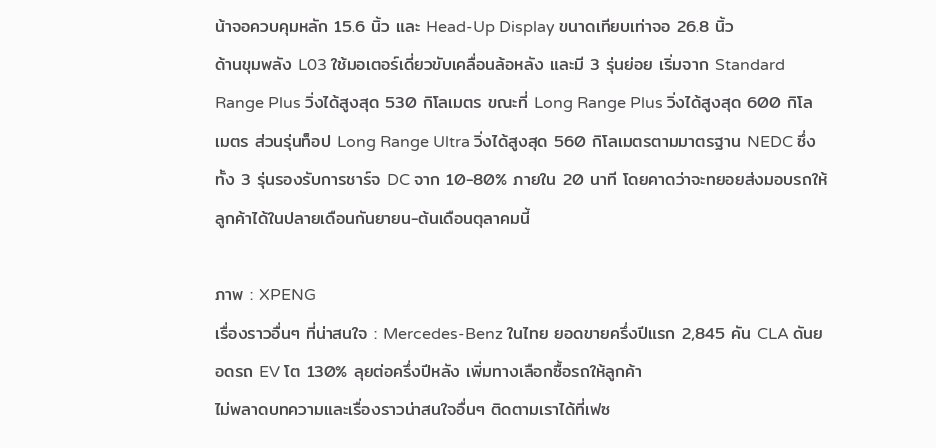น้าจอควบคุมหลัก 15.6 นิ้ว และ Head-Up Display ขนาดเทียบเท่าจอ 26.8 นิ้ว
ด้านขุมพลัง L03 ใช้มอเตอร์เดี่ยวขับเคลื่อนล้อหลัง และมี 3 รุ่นย่อย เริ่มจาก Standard Range Plus วิ่งได้สูงสุด 530 กิโลเมตร ขณะที่ Long Range Plus วิ่งได้สูงสุด 600 กิโลเมตร ส่วนรุ่นท็อป Long Range Ultra วิ่งได้สูงสุด 560 กิโลเมตรตามมาตรฐาน NEDC ซึ่งทั้ง 3 รุ่นรองรับการชาร์จ DC จาก 10-80% ภายใน 20 นาที โดยคาดว่าจะทยอยส่งมอบรถให้ลูกค้าได้ในปลายเดือนกันยายน-ต้นเดือนตุลาคมนี้

ภาพ : XPENG
เรื่องราวอื่นๆ ที่น่าสนใจ : Mercedes-Benz ในไทย ยอดขายครึ่งปีแรก 2,845 คัน CLA ดันยอดรถ EV โต 130% ลุยต่อครึ่งปีหลัง เพิ่มทางเลือกซื้อรถให้ลูกค้า
ไม่พลาดบทความและเรื่องราวน่าสนใจอื่นๆ ติดตามเราได้ที่เฟซ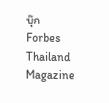บุ๊ก Forbes Thailand Magazine